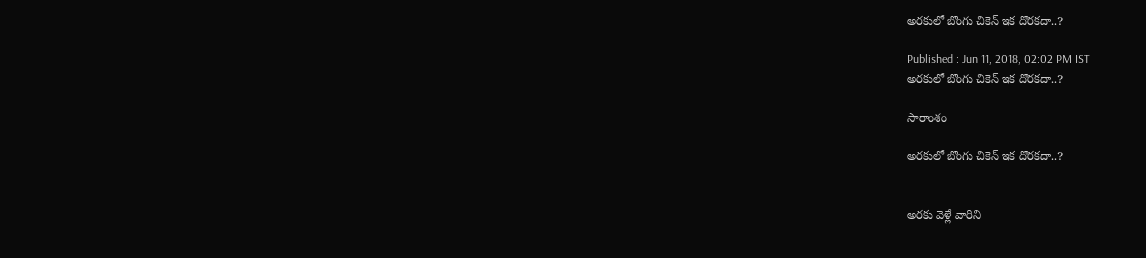అరకులో బొంగు చికెన్ ఇక దొరకదా..?

Published : Jun 11, 2018, 02:02 PM IST
అరకులో బొంగు చికెన్ ఇక దొరకదా..?

సారాంశం

అరకులో బొంగు చికెన్ ఇక దొరకదా..?


అరకు వెళ్లే వారిని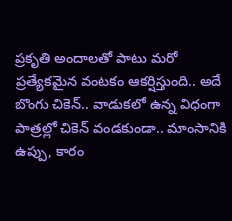ప్రకృతి అందాలతో పాటు మరో ప్రత్యేకమైన వంటకం ఆకర్షిస్తుంది.. అదే బొంగు చికెన్.. వాడుకలో ఉన్న విధంగా పాత్రల్లో చికెన్ వండకుండా.. మాంసానికి ఉప్పు, కారం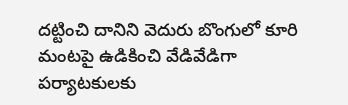దట్టించి దానిని వెదురు బొంగులో కూరి మంటపై ఉడికించి వేడివేడిగా పర్యాటకులకు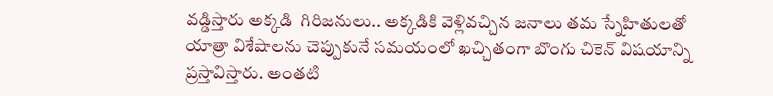వడ్డిస్తారు అక్కడి  గిరిజనులు.. అక్కడికి వెళ్లివచ్చిన జనాలు తమ స్నేహితులతో యాత్రా విశేషాలను చెప్పుకునే సమయంలో ఖచ్చితంగా బొంగు చికెన్ విషయాన్ని ప్రస్తావిస్తారు. అంతటి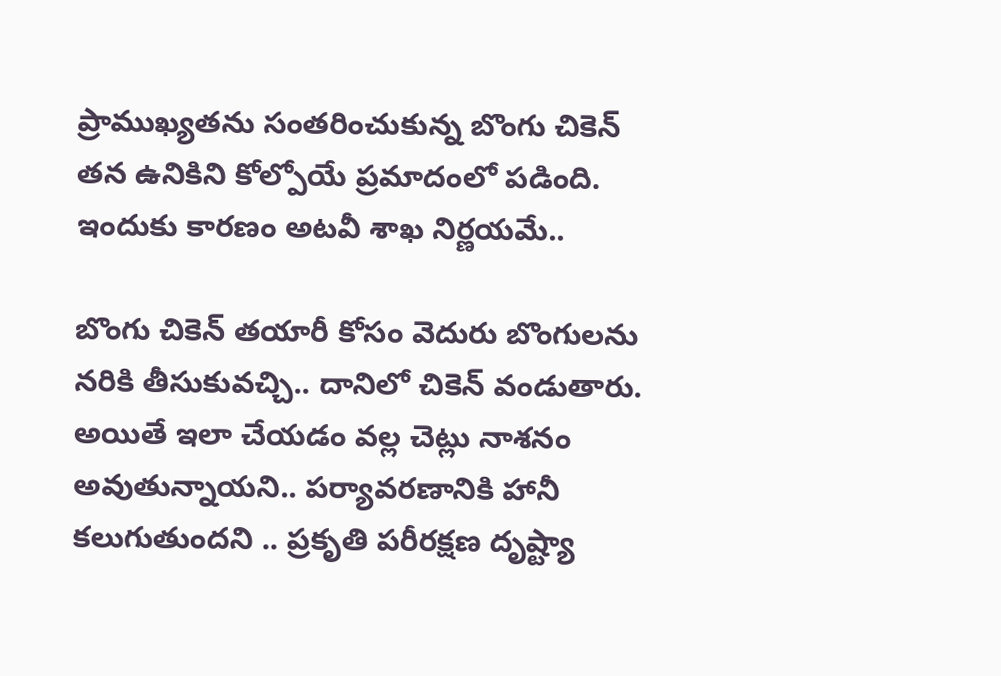ప్రాముఖ్యతను సంతరించుకున్న బొంగు చికెన్‌ తన ఉనికిని కోల్పోయే ప్రమాదంలో పడింది. ఇందుకు కారణం అటవీ శాఖ నిర్ణయమే..

బొంగు చికెన్ తయారీ కోసం వెదురు బొంగులను నరికి తీసుకువచ్చి.. దానిలో చికెన్ వండుతారు. అయితే ఇలా చేయడం వల్ల చెట్లు నాశనం అవుతున్నాయని.. పర్యావరణానికి హానీ కలుగుతుందని .. ప్రకృతి పరీరక్షణ దృష్ట్యా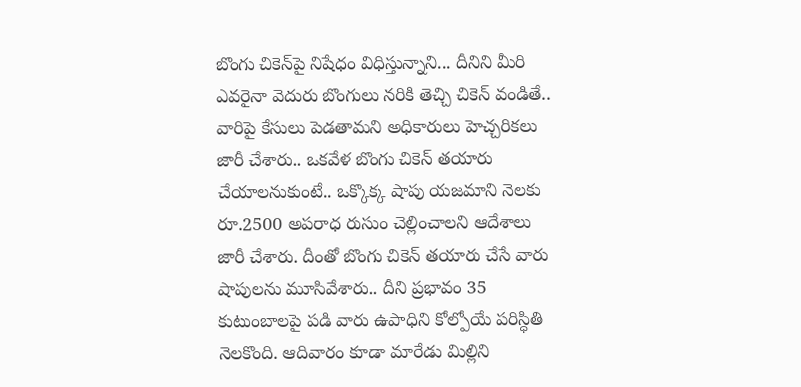బొంగు చికెన్‌పై నిషేధం విధిస్తున్నాని... దీనిని మీరి ఎవరైనా వెదురు బొంగులు నరికి తెచ్చి చికెన్ వండితే.. వారిపై కేసులు పెడతామని అధికారులు హెచ్చరికలు జారీ చేశారు.. ఒకవేళ బొంగు చికెన్ తయారు చేయాలనుకుంటే.. ఒక్కొక్క షాపు యజమాని నెలకు రూ.2500 అపరాధ రుసుం చెల్లించాలని ఆదేశాలు జారీ చేశారు. దీంతో బొంగు చికెన్ తయారు చేసే వారు షాపులను మూసివేశారు.. దీని ప్రభావం 35 కుటుంబాలపై పడి వారు ఉపాధిని కోల్పోయే పరిస్ధితి నెలకొంది. ఆదివారం కూడా మారేడు మిల్లిని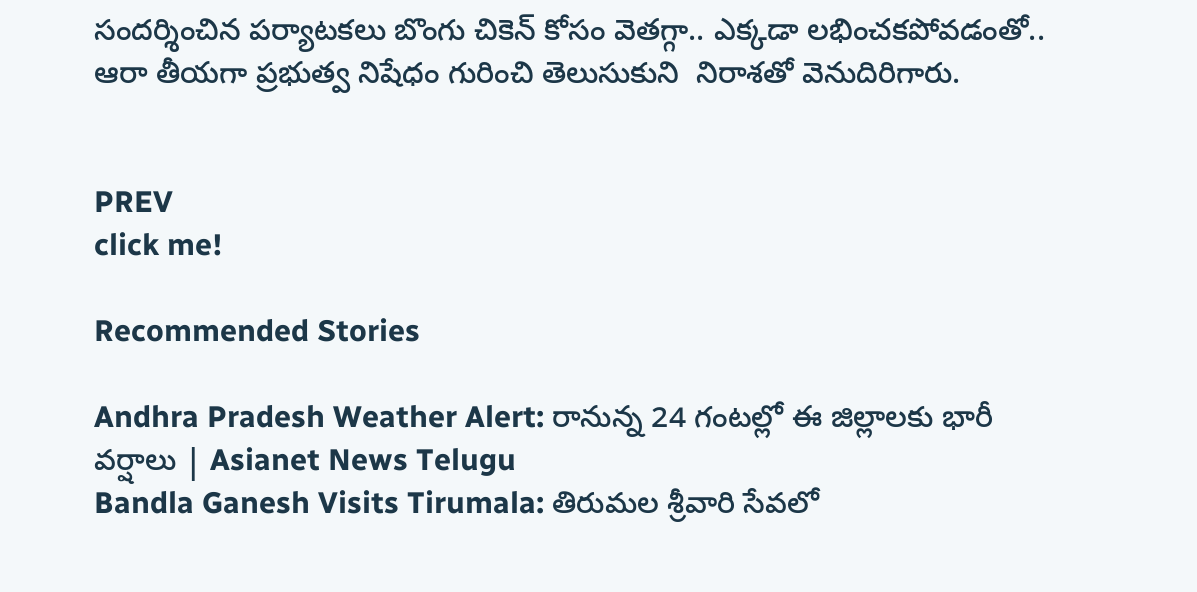సందర్శించిన పర్యాటకలు బొంగు చికెన్ కోసం వెతగ్గా.. ఎక్కడా లభించకపోవడంతో.. ఆరా తీయగా ప్రభుత్వ నిషేధం గురించి తెలుసుకుని  నిరాశతో వెనుదిరిగారు.


PREV
click me!

Recommended Stories

Andhra Pradesh Weather Alert: రానున్న 24 గంటల్లో ఈ జిల్లాలకు భారీ వర్షాలు | Asianet News Telugu
Bandla Ganesh Visits Tirumala: తిరుమల శ్రీవారి సేవలో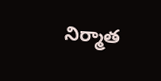నిర్మాత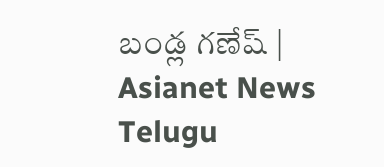బండ్ల గణేష్ | Asianet News Telugu